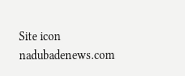Site icon nadubadenews.com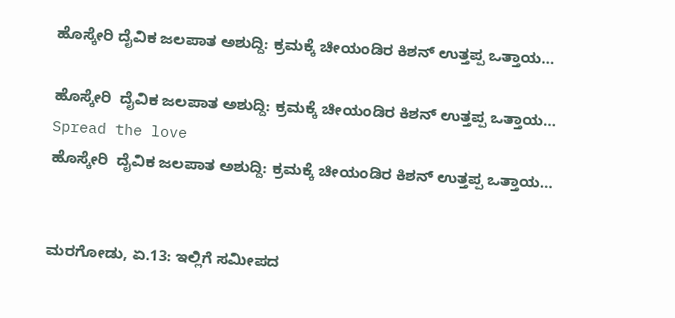ಹೊಸ್ಕೇರಿ ದೈವಿಕ ಜಲಪಾತ ಅಶುದ್ದಿ: ಕ್ರಮಕ್ಕೆ ಚೀಯಂಡಿರ ಕಿಶನ್ ಉತ್ತಪ್ಪ ಒತ್ತಾಯ…

ಹೊಸ್ಕೇರಿ  ದೈವಿಕ ಜಲಪಾತ ಅಶುದ್ದಿ: ಕ್ರಮಕ್ಕೆ ಚೀಯಂಡಿರ ಕಿಶನ್ ಉತ್ತಪ್ಪ ಒತ್ತಾಯ…
Spread the love
ಹೊಸ್ಕೇರಿ  ದೈವಿಕ ಜಲಪಾತ ಅಶುದ್ದಿ: ಕ್ರಮಕ್ಕೆ ಚೀಯಂಡಿರ ಕಿಶನ್ ಉತ್ತಪ್ಪ ಒತ್ತಾಯ…


ಮರಗೋಡು, ಏ.13: ಇಲ್ಲಿಗೆ ಸಮೀಪದ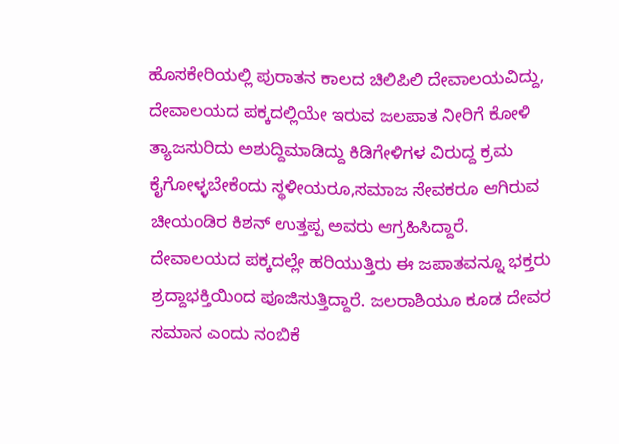ಹೊಸಕೇರಿಯಲ್ಲಿ ಪುರಾತನ ಕಾಲದ ಚಿಲಿಪಿಲಿ ದೇವಾಲಯವಿದ್ದು, ದೇವಾಲಯದ ಪಕ್ಕದಲ್ಲಿಯೇ ಇರುವ ಜಲಪಾತ ನೀರಿಗೆ ಕೋಳಿ ತ್ಯಾಜಸುರಿದು ಅಶುದ್ದಿಮಾಡಿದ್ದು ಕಿಡಿಗೇಳಿಗಳ ವಿರುದ್ದ ಕ್ರಮ ಕೈಗೋಳ್ಳಬೇಕೆಂದು ಸ್ಥಳೀಯರೂ,ಸಮಾಜ ಸೇವಕರೂ ಆಗಿರುವ ಚೀಯಂಡಿರ ಕಿಶನ್ ಉತ್ತಪ್ಪ ಅವರು ಆಗ್ರಹಿಸಿದ್ದಾರೆ.
ದೇವಾಲಯದ ಪಕ್ಕದಲ್ಲೇ ಹರಿಯುತ್ತಿರು ಈ ಜಪಾತವನ್ನೂ ಭಕ್ತರು ಶ್ರದ್ದಾಭಕ್ತಿಯಿಂದ ಪೂಜಿಸುತ್ತಿದ್ದಾರೆ. ಜಲರಾಶಿಯೂ ಕೂಡ ದೇವರ ಸಮಾನ ಎಂದು ನಂಬಿಕೆ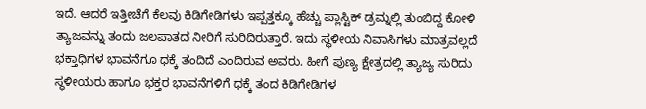ಇದೆ. ಆದರೆ ಇತ್ತೀಚೆಗೆ ಕೆಲವು ಕಿಡಿಗೇಡಿಗಳು ಇಪ್ಪತ್ತಕ್ಕೂ ಹೆಚ್ಚು ಪ್ಲಾಸ್ಟಿಕ್ ಡ್ರಮ್ನಲ್ಲಿ ತುಂಬಿದ್ದ ಕೋಳಿ ತ್ಯಾಜವನ್ನು ತಂದು ಜಲಪಾತದ ನೀರಿಗೆ ಸುರಿದಿರುತ್ತಾರೆ. ಇದು ಸ್ಥಳೀಯ ನಿವಾಸಿಗಳು ಮಾತ್ರವಲ್ಲದೆ ಭಕ್ತಾಧಿಗಳ ಭಾವನೆಗೂ ಧಕ್ಕೆ ತಂದಿದೆ ಎಂದಿರುವ ಅವರು. ಹೀಗೆ ಪುಣ್ಯ ಕ್ಷೇತ್ರದಲ್ಲಿ ತ್ಯಾಜ್ಯ ಸುರಿದು ಸ್ಥಳೀಯರು ಹಾಗೂ ಭಕ್ತರ ಭಾವನೆಗಳಿಗೆ ಧಕ್ಕೆ ತಂದ ಕಿಡಿಗೇಡಿಗಳ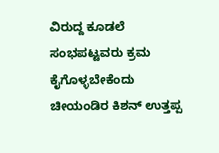ವಿರುದ್ದ ಕೂಡಲೆ ಸಂಭಪಟ್ಟವರು ಕ್ರಮ ಕೈಗೊಳ್ಳಬೇಕೆಂದು ಚೀಯಂಡಿರ ಕಿಶನ್ ಉತ್ತಪ್ಪ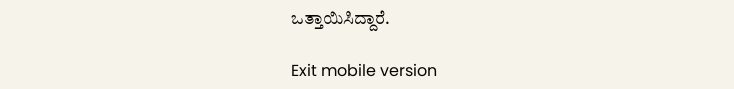ಒತ್ತಾಯಿಸಿದ್ದಾರೆ.

Exit mobile version